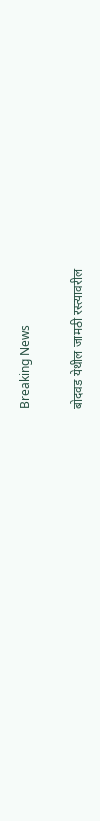Breaking News

बोदवड येथील जामठी रस्त्यावरील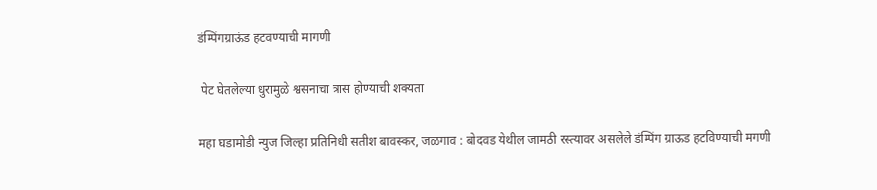डंम्पिंगग्राऊंड हटवण्याची मागणी

 पेट घेतलेल्या धुरामुळे श्वसनाचा त्रास होण्याची शक्यता

महा घडामोडी न्युज जिल्हा प्रतिनिधी सतीश बावस्कर, जळगाव : बोदवड येथील जामठी रस्त्यावर असलेले डंम्पिंग ग्राऊड हटविण्याची मगणी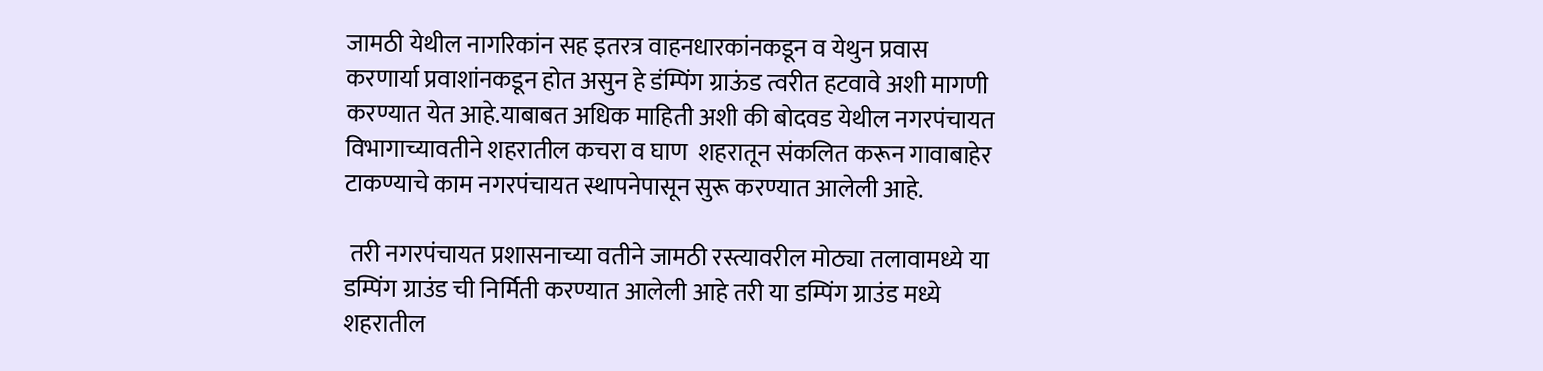जामठी येथील नागरिकांन सह इतरत्र वाहनधारकांनकडून व येथुन प्रवास करणार्या प्रवाशांनकडून होत असुन हे डंम्पिंग ग्राऊंड त्वरीत हटवावे अशी मागणी करण्यात येत आहे.याबाबत अधिक माहिती अशी की बोदवड येथील नगरपंचायत विभागाच्यावतीने शहरातील कचरा व घाण  शहरातून संकलित करून गावाबाहेर टाकण्याचे काम नगरपंचायत स्थापनेपासून सुरू करण्यात आलेली आहे.

 तरी नगरपंचायत प्रशासनाच्या वतीने जामठी रस्त्यावरील मोठ्या तलावामध्ये या डम्पिंग ग्राउंड ची निर्मिती करण्यात आलेली आहे तरी या डम्पिंग ग्राउंड मध्ये शहरातील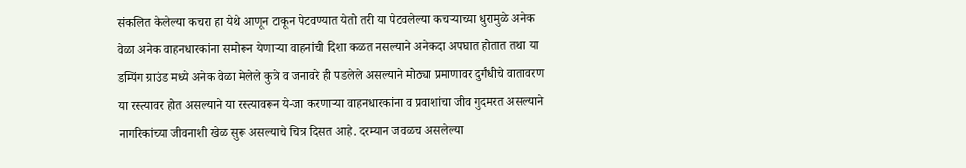संकलित केलेल्या कचरा हा येथे आणून टाकून पेटवण्यात येतो तरी या पेटवलेल्या कचऱ्याच्या धुरामुळे अनेक वेळा अनेक वाहनधारकांना समोरून येणाऱ्या वाहनांची दिशा कळत नसल्याने अनेकदा अपघात होतात तथा या डम्पिंग ग्राउंड मध्ये अनेक वेळा मेलेले कुत्रे व जनावरे ही पडलेले असल्याने मोठ्या प्रमाणावर दुर्गंधीचे वातावरण या रस्त्यावर होत असल्याने या रस्त्यावरून ये-जा करणाऱ्या वाहनधारकांना व प्रवाशांचा जीव गुदमरत असल्याने नागरिकांच्या जीवनाशी खेळ सुरू असल्याचे चित्र दिसत आहे. दरम्यान जवळच असलेल्या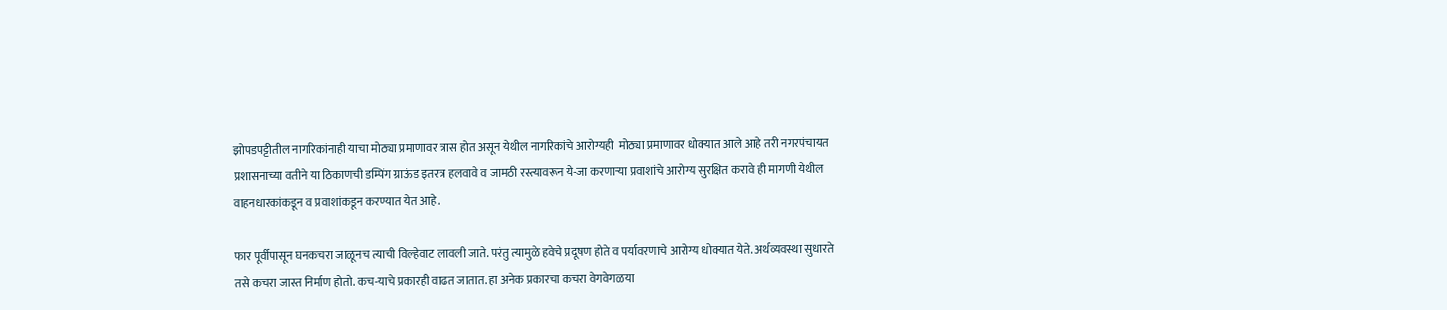झोपडपट्टीतील नागरिकांनाही याचा मोठ्या प्रमाणावर त्रास होत असून येथील नागरिकांचे आरोग्यही  मोठ्या प्रमाणावर धोक्यात आले आहे तरी नगरपंचायत प्रशासनाच्या वतीने या ठिकाणची डम्पिंग ग्राऊंड इतरत्र हलवावे व जामठी रस्त्यावरून ये-जा करणाऱ्या प्रवाशांचे आरोग्य सुरक्षित करावे ही मागणी येथील वाहनधारकांकडून व प्रवाशांकडून करण्यात येत आहे.

फार पूर्वीपासून घनकचरा जाळूनच त्याची विल्हेवाट लावली जाते. परंतु त्यामुळे हवेचे प्रदूषण होते व पर्यावरणाचे आरोग्य धोक्यात येते. अर्थव्यवस्था सुधारते तसे कचरा जास्त निर्माण होतो. कच-याचे प्रकारही वाढत जातात. हा अनेक प्रकारचा कचरा वेगवेगळया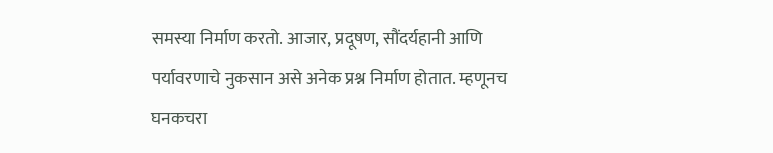समस्या निर्माण करतो. आजार, प्रदूषण, सौंदर्यहानी आणि पर्यावरणाचे नुकसान असे अनेक प्रश्न निर्माण होतात. म्हणूनच घनकचरा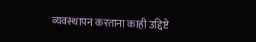व्यवस्थापन करताना काही उद्दिष्टे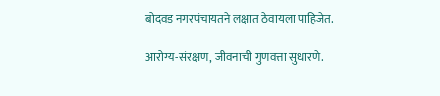बोदवड नगरपंचायतने लक्षात ठेवायला पाहिजेत.

आरोग्य-संरक्षण, जीवनाची गुणवत्ता सुधारणे.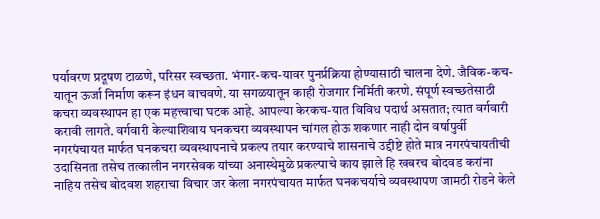पर्यावरण प्रदूषण टाळणे, परिसर स्वच्छता. भंगार-कच-यावर पुनर्प्रक्रिया होण्यासाठी चालना देणे. जैविक-कच-यातून ऊर्जा निर्माण करून इंधन वाचवणे. या सगळयातून काही रोजगार निर्मिती करणे. संपूर्ण स्वच्छतेसाठी कचरा व्यवस्थापन हा एक महत्त्वाचा घटक आहे. आपल्या केरकच-यात विविध पदार्थ असतात; त्यात वर्गवारी करावी लागते. वर्गवारी केल्याशिवाय घनकचरा व्यवस्थापन चांगल होऊ शकणार नाही दोन वर्षापुर्वी नगरपंचायत मार्फत घनकचरा व्यवस्थापनाचे प्रकल्प तयार करण्याचे शासनाचे उद्दीष्टे होते मात्र नगरपंचायतीची उदासिनता तसेच तत्कालीन नगरसेवक यांच्या अनास्थेमुळे प्रकल्पाचे काय झाले हि खबरच बोदवड करांना नाहिय तसेच बोदवश शहराचा विचार जर केला नगरपंचायत मार्फत घनकचर्याचे व्यवस्थापण जामठी रोडने केले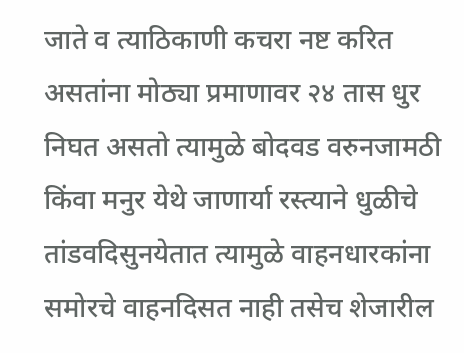जाते व त्याठिकाणी कचरा नष्ट करित असतांना मोठ्या प्रमाणावर २४ तास धुर निघत असतो त्यामुळे बोदवड वरुनजामठी किंवा मनुर येथे जाणार्या रस्त्याने धुळीचे तांडवदिसुनयेतात त्यामुळे वाहनधारकांना समोरचे वाहनदिसत नाही तसेच शेजारील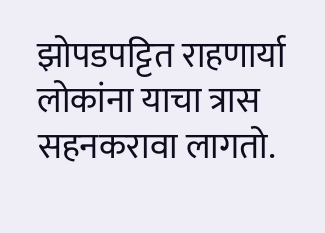झोपडपट्टित राहणार्या लोकांना याचा त्रास सहनकरावा लागतो.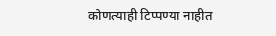कोणत्याही टिप्पण्‍या नाहीत